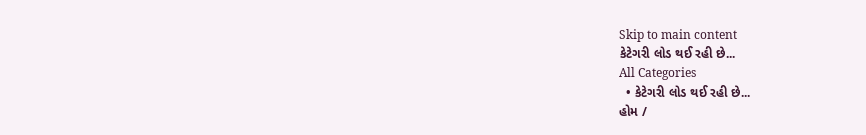Skip to main content
કેટેગરી લોડ થઈ રહી છે...
All Categories
  • કેટેગરી લોડ થઈ રહી છે...
હોમ /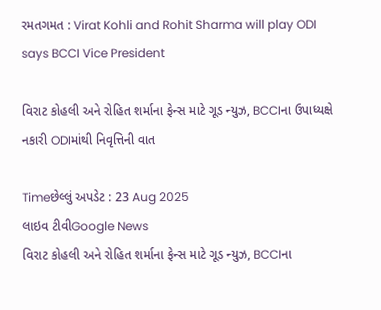રમતગમત : Virat Kohli and Rohit Sharma will play ODI says BCCI Vice President

વિરાટ કોહલી અને રોહિત શર્માના ફેન્સ માટે ગૂડ ન્યુઝ, BCCIના ઉપાધ્યક્ષે નકારી ODIમાંથી નિવૃત્તિની વાત

Timeછેલ્લું અપડેટ : 23 Aug 2025
લાઇવ ટીવીGoogle News
વિરાટ કોહલી અને રોહિત શર્માના ફેન્સ માટે ગૂડ ન્યુઝ, BCCIના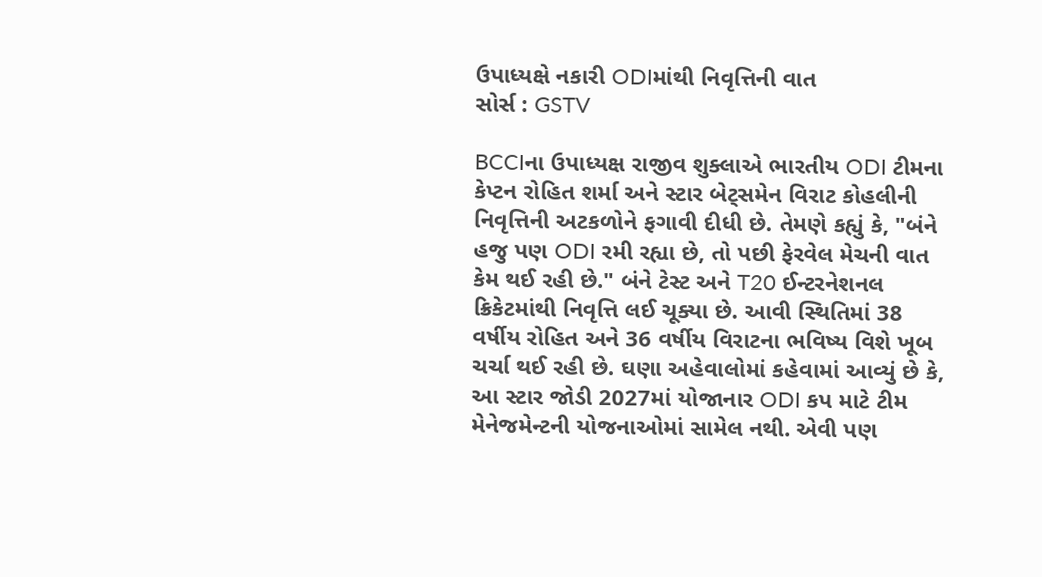ઉપાધ્યક્ષે નકારી ODIમાંથી નિવૃત્તિની વાત
સોર્સ : GSTV

BCCIના ઉપાધ્યક્ષ રાજીવ શુક્લાએ ભારતીય ODI ટીમના કેપ્ટન રોહિત શર્મા અને સ્ટાર બેટ્સમેન વિરાટ કોહલીની નિવૃત્તિની અટકળોને ફગાવી દીધી છે. તેમણે કહ્યું કે, "બંને હજુ પણ ODI રમી રહ્યા છે, તો પછી ફેરવેલ મેચની વાત કેમ થઈ રહી છે." બંને ટેસ્ટ અને T20 ઈન્ટરનેશનલ ક્રિકેટમાંથી નિવૃત્તિ લઈ ચૂક્યા છે. આવી સ્થિતિમાં 38 વર્ષીય રોહિત અને 36 વર્ષીય વિરાટના ભવિષ્ય વિશે ખૂબ ચર્ચા થઈ રહી છે. ઘણા અહેવાલોમાં કહેવામાં આવ્યું છે કે, આ સ્ટાર જોડી 2027માં યોજાનાર ODI કપ માટે ટીમ મેનેજમેન્ટની યોજનાઓમાં સામેલ નથી. એવી પણ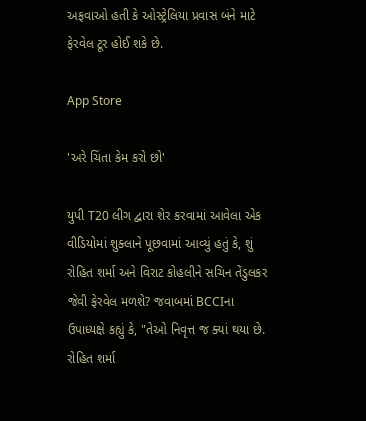અફવાઓ હતી કે ઓસ્ટ્રેલિયા પ્રવાસ બંને માટે ફેરવેલ ટૂર હોઈ શકે છે.

App Store

'અરે ચિંતા કેમ કરો છો'

યુપી T20 લીગ દ્વારા શેર કરવામાં આવેલા એક વીડિયોમાં શુક્લાને પૂછવામાં આવ્યું હતું કે, શું રોહિત શર્મા અને વિરાટ કોહલીને સચિન તેંડુલકર જેવી ફેરવેલ મળશે? જવાબમાં BCCIના ઉપાધ્યક્ષે કહ્યું કે, "તેઓ નિવૃત્ત જ ક્યાં થયા છે. રોહિત શર્મા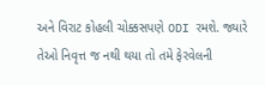અને વિરાટ કોહલી ચોક્કસપણે ODI રમશે. જ્યારે તેઓ નિવૃત્ત જ નથી થયા તો તમે ફેરવેલની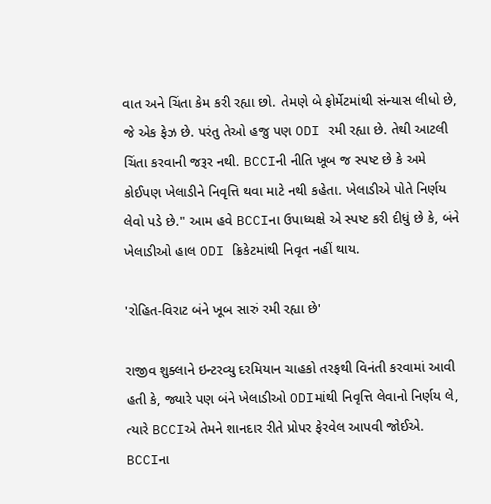વાત અને ચિંતા કેમ કરી રહ્યા છો. તેમણે બે ફોર્મેટમાંથી સંન્યાસ લીધો છે, જે એક ફેઝ છે. પરંતુ તેઓ હજુ પણ ODI રમી રહ્યા છે. તેથી આટલી ચિંતા કરવાની જરૂર નથી. BCCIની નીતિ ખૂબ જ સ્પષ્ટ છે કે અમે કોઈપણ ખેલાડીને નિવૃત્તિ થવા માટે નથી કહેતા. ખેલાડીએ પોતે નિર્ણય લેવો પડે છે." આમ હવે BCCIના ઉપાધ્યક્ષે એ સ્પષ્ટ કરી દીધું છે કે, બંને ખેલાડીઓ હાલ ODI ક્રિકેટમાંથી નિવૃત નહીં થાય.

'રોહિત-વિરાટ બંને ખૂબ સારું રમી રહ્યા છે'

રાજીવ શુક્લાને ઇન્ટરવ્યુ દરમિયાન ચાહકો તરફથી વિનંતી કરવામાં આવી હતી કે, જ્યારે પણ બંને ખેલાડીઓ ODIમાંથી નિવૃત્તિ લેવાનો નિર્ણય લે, ત્યારે BCCIએ તેમને શાનદાર રીતે પ્રોપર ફેરવેલ આપવી જોઈએ. BCCIના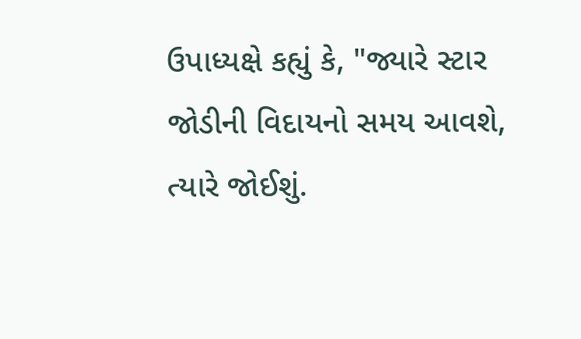ઉપાધ્યક્ષે કહ્યું કે, "જ્યારે સ્ટાર જોડીની વિદાયનો સમય આવશે, ત્યારે જોઈશું.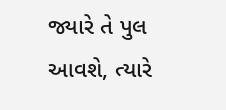જ્યારે તે પુલ આવશે, ત્યારે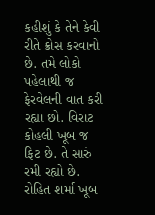કહીશું કે તેને કેવી રીતે ક્રોસ કરવાનો છે. તમે લોકો પહેલાથી જ ફેરવેલની વાત કરી રહ્યા છો. વિરાટ કોહલી ખૂબ જ ફિટ છે. તે સારું રમી રહ્યો છે. રોહિત શર્મા ખૂબ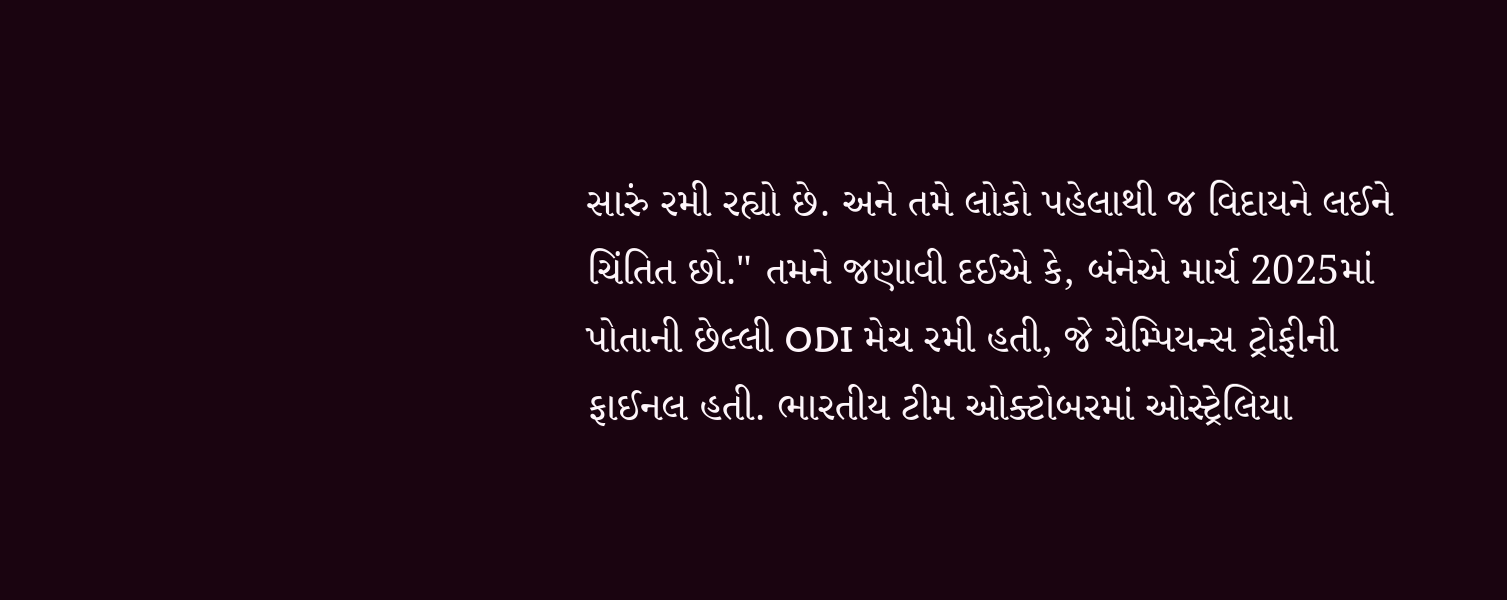સારું રમી રહ્યો છે. અને તમે લોકો પહેલાથી જ વિદાયને લઈને ચિંતિત છો." તમને જણાવી દઈએ કે, બંનેએ માર્ચ 2025માં પોતાની છેલ્લી ODI મેચ રમી હતી, જે ચેમ્પિયન્સ ટ્રોફીની ફાઈનલ હતી. ભારતીય ટીમ ઓક્ટોબરમાં ઓસ્ટ્રેલિયા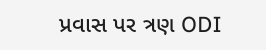પ્રવાસ પર ત્રણ ODI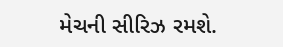મેચની સીરિઝ રમશે.